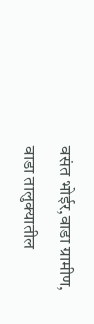वसंत भोईर,वाडा ग्रामीण,
वाडा तालुक्यातील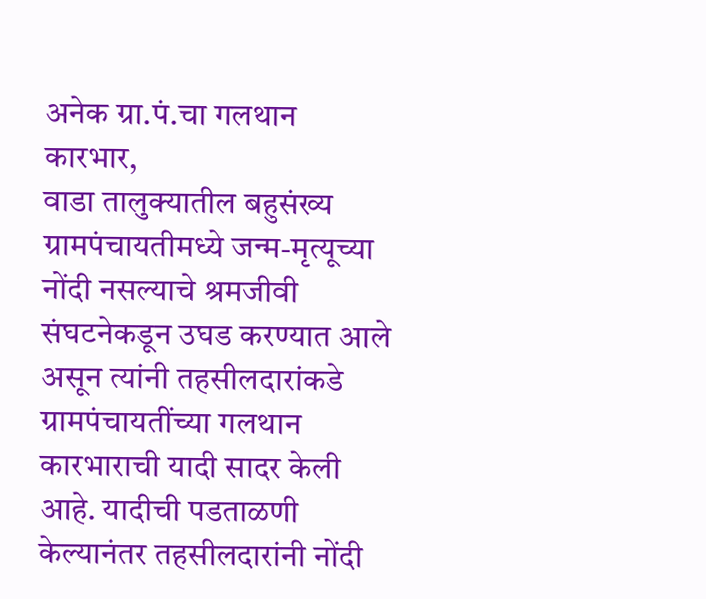अनेक ग्रा.पं.चा गलथान कारभार,
वाडा तालुक्यातील बहुसंख्य ग्रामपंचायतीमध्ये जन्म-मृत्यूच्या नोंदी नसल्याचे श्रमजीवी संघटनेकडून उघड करण्यात आले असून त्यांनी तहसीलदारांकडे ग्रामपंचायतींच्या गलथान कारभाराची यादी सादर केली आहे. यादीची पडताळणी केल्यानंतर तहसीलदारांनी नोंदी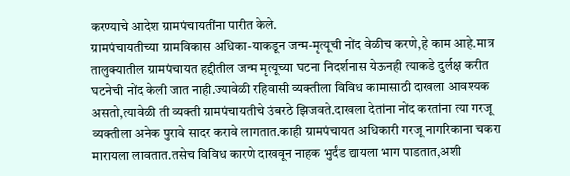करण्याचे आदेश ग्रामपंचायतींना पारीत केले.
ग्रामपंचायतीच्या ग्रामविकास अधिका-याकडून जन्म-मृत्यूची नोंद वेळीच करणे,हे काम आहे.मात्र तालुक्यातील ग्रामपंचायत हद्दीतील जन्म मृत्यूच्या घटना निदर्शनास येऊनही त्याकडे दुर्लक्ष करीत घटनेची नोंद केली जात नाही.ज्यावेळी रहिवासी व्यक्तीला विविध कामासाठी दाखला आवश्यक असतो,त्यावेळी ती व्यक्ती ग्रामपंचायतीचे उंबरठे झिजवते.दाखला देतांना नोंद करतांना त्या गरजू व्यक्तीला अनेक पुरावे सादर करावे लागतात.काही ग्रामपंचायत अधिकारी गरजू नागरिकाना चकरा मारायला लावतात.तसेच विविध कारणे दाखवून नाहक भुर्दंड द्यायला भाग पाडतात,अशी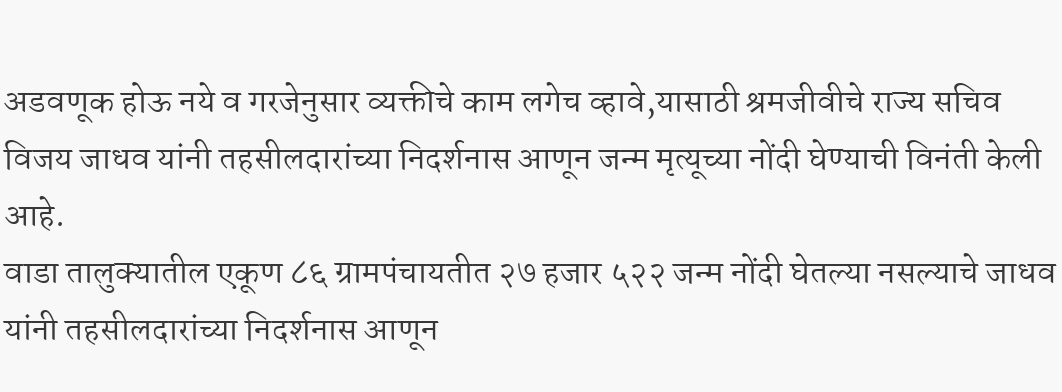अडवणूक होऊ नये व गरजेनुसार व्यक्तीचे काम लगेच व्हावे,यासाठी श्रमजीवीचे राज्य सचिव विजय जाधव यांनी तहसीलदारांच्या निदर्शनास आणून जन्म मृत्यूच्या नोंदी घेण्याची विनंती केली आहे.
वाडा तालुक्यातील एकूण ८६ ग्रामपंचायतीत २७ हजार ५२२ जन्म नोंदी घेतल्या नसल्याचे जाधव यांनी तहसीलदारांच्या निदर्शनास आणून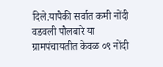दिले.यापैकी सर्वात कमी नोंदी वडवली पौलबारे या ग्रामपंचायतीत केवळ ०९ नोंदी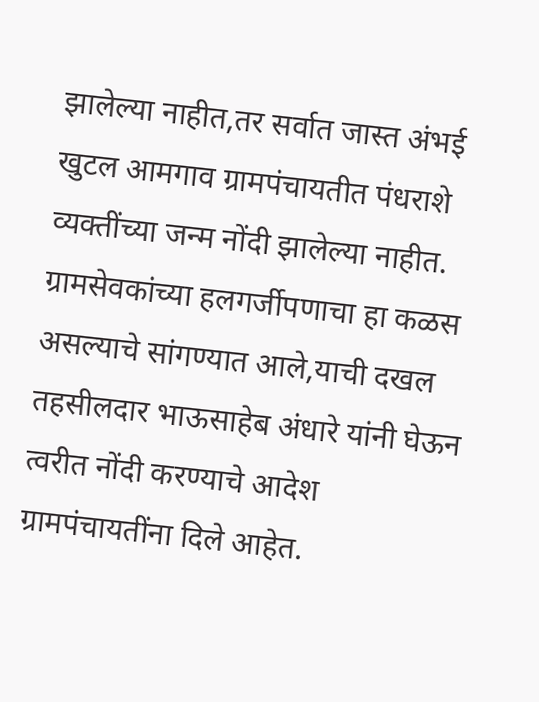झालेल्या नाहीत,तर सर्वात जास्त अंभई खुटल आमगाव ग्रामपंचायतीत पंधराशे व्यक्तींच्या जन्म नोंदी झालेल्या नाहीत. ग्रामसेवकांच्या हलगर्जीपणाचा हा कळस असल्याचे सांगण्यात आले,याची दखल तहसीलदार भाऊसाहेब अंधारे यांनी घेऊन त्वरीत नोंदी करण्याचे आदेश ग्रामपंचायतींना दिले आहेत.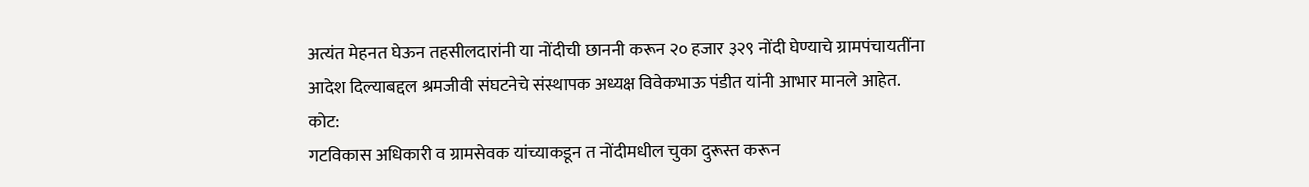अत्यंत मेहनत घेऊन तहसीलदारांनी या नोंदीची छाननी करून २० हजार ३२९ नोंदी घेण्याचे ग्रामपंचायतींना आदेश दिल्याबद्दल श्रमजीवी संघटनेचे संस्थापक अध्यक्ष विवेकभाऊ पंडीत यांनी आभार मानले आहेत.
कोट:
गटविकास अधिकारी व ग्रामसेवक यांच्याकडून त नोंदीमधील चुका दुरूस्त करून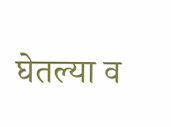घेतल्या व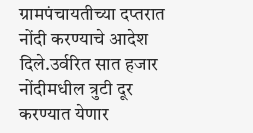ग्रामपंचायतीच्या दप्तरात नोंदी करण्याचे आदेश दिले.उर्वरित सात हजार नोंदीमधील त्रुटी दूर करण्यात येणार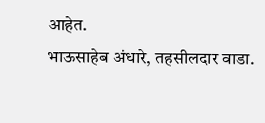आहेत.
भाऊसाहेब अंधारे, तहसीलदार वाडा.